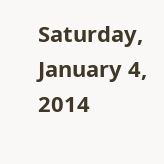Saturday, January 4, 2014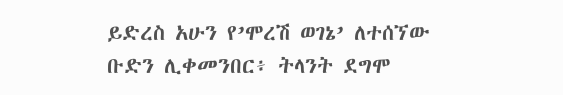ይድረስ አሁን የ’ሞረሽ ወገኔ’ ለተሰኘው ቡድን ሊቀመንበር፥ ትላንት ደግሞ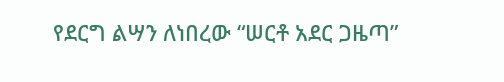የደርግ ልሣን ለነበረው “ሠርቶ አደር ጋዜጣ”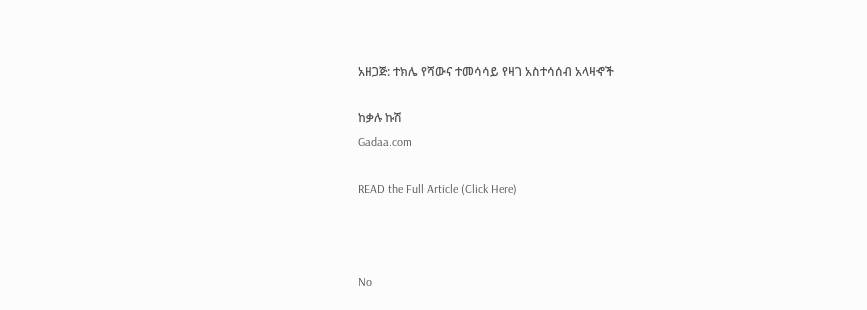አዘጋጅ: ተክሌ የሻውና ተመሳሳይ የዛገ አስተሳሰብ አላዛኆች

ከቃሉ ኩሽ
Gadaa.com

READ the Full Article (Click Here)



No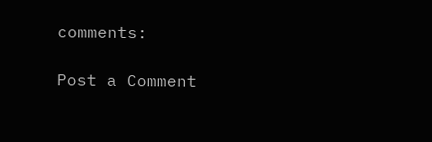comments:

Post a Comment